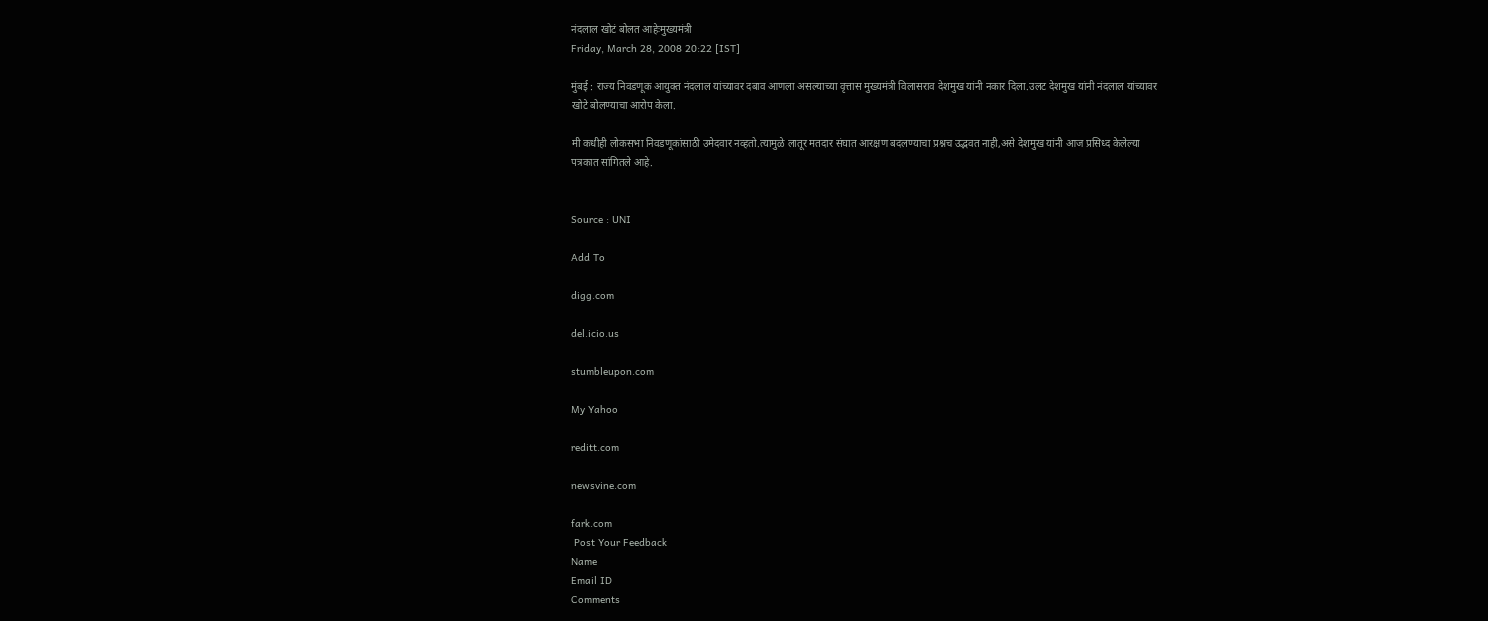नंदलाल खोटं बोलत आहेःमुख्यमंत्री
Friday, March 28, 2008 20:22 [IST]

मुंबई : राज्य निवडणूक आयुक्त नंदलाल यांच्यावर दबाव आणला असल्याच्या वृत्तास मुख्यमंत्री विलासराव देशमुख यांनी नकार दिला.उलट देशमुख यांनी नंदलाल यांच्यावर खोटे बोलण्याचा आरोप केला.

मी कधीही लोकसभा निवडणूकांसाठी उमेदवार नव्हतो.त्यामुळे लातूर मतदार संघात आरक्षण बदलण्याचा प्रश्नच उद्भवत नाही,असे देशमुख यांनी आज प्रसिध्द केलेल्या पत्रकात सांगितले आहे.


Source : UNI

Add To

digg.com

del.icio.us

stumbleupon.com

My Yahoo

reditt.com

newsvine.com

fark.com
 Post Your Feedback
Name
Email ID
Comments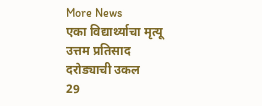More News
एका विद्यार्थ्याचा मृत्यू
उत्तम प्रतिसाद
दरोड्याची उकल
29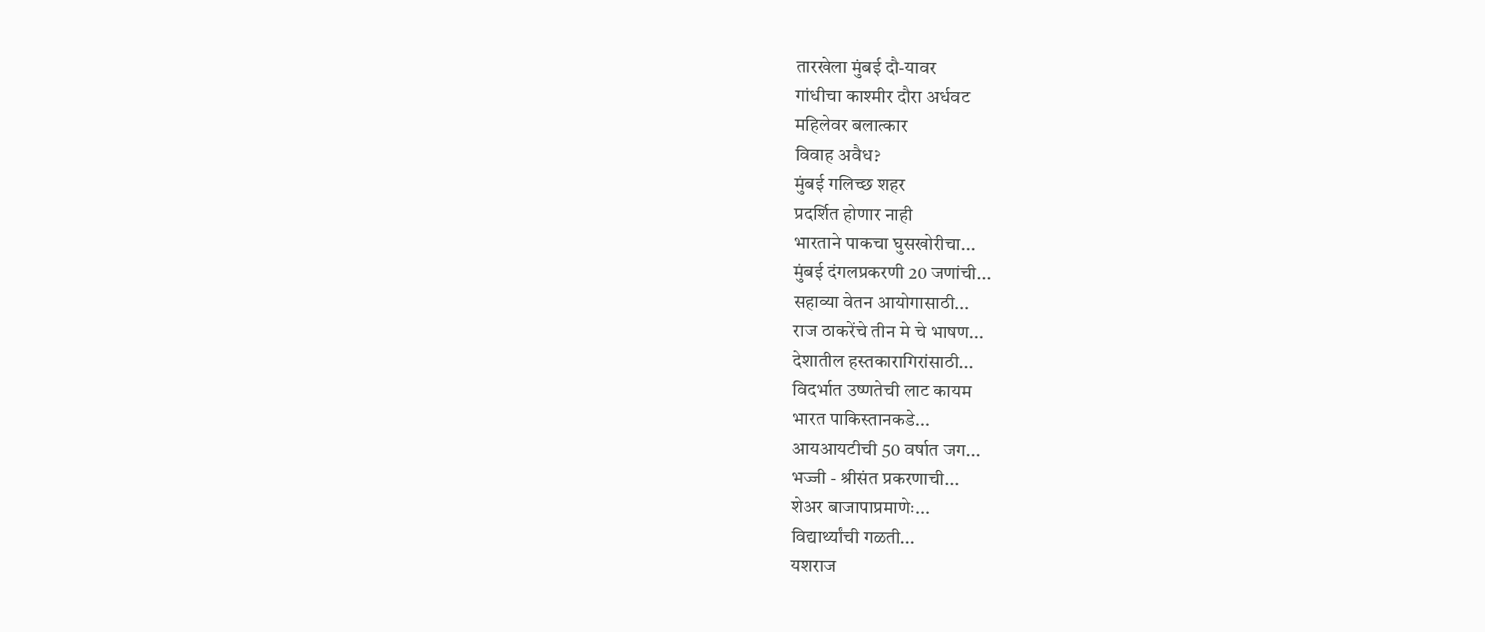तारखेला मुंबई दौ-यावर
गांधीचा काश्मीर दौरा अर्धवट
महिलेवर बलात्कार
विवाह अवैध?
मुंबई गलिच्छ शहर
प्रदर्शित होणार नाही
भारताने पाकचा घुसखोरीचा...
मुंबई दंगलप्रकरणी 20 जणांची...
सहाव्या वेतन आयोगासाठी...
राज ठाकरेंचे तीन मे चे भाषण...
देशातील हस्तकारागिरांसाठी...
विदर्भात उष्णतेची लाट कायम
भारत पाकिस्तानकडे...
आयआयटीची 50 वर्षात जग...
भज्जी - श्रीसंत प्रकरणाची...
शेअर बाजापाप्रमाणेः...
विद्यार्थ्यांची गळती...
यशराज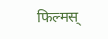फिल्मस्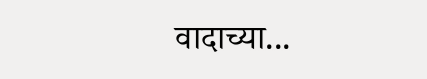वादाच्या...